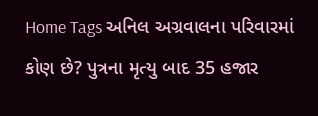Home Tags અનિલ અગ્રવાલના પરિવારમાં કોણ છે? પુત્રના મૃત્યુ બાદ 35 હજાર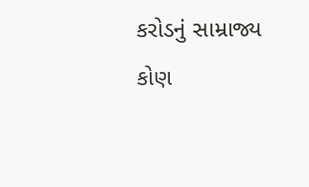કરોડનું સામ્રાજ્ય કોણ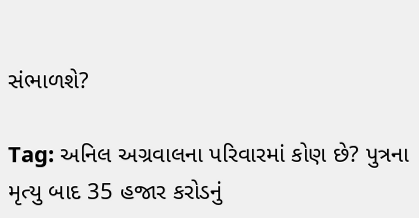સંભાળશે?

Tag: અનિલ અગ્રવાલના પરિવારમાં કોણ છે? પુત્રના મૃત્યુ બાદ 35 હજાર કરોડનું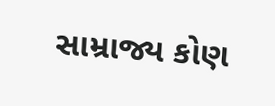સામ્રાજ્ય કોણ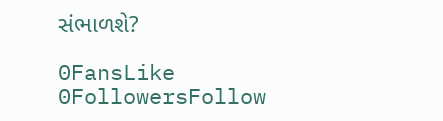સંભાળશે?

0FansLike
0FollowersFollow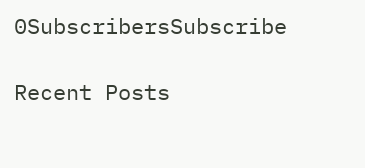0SubscribersSubscribe

Recent Posts